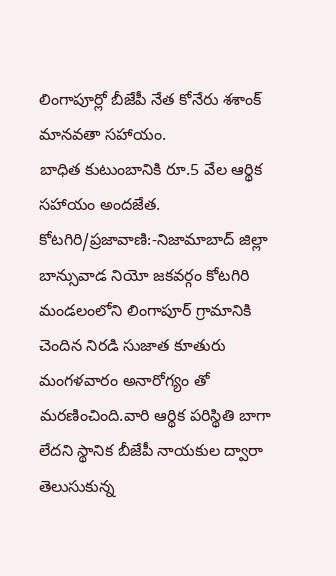లింగాపూర్లో బీజేపీ నేత కోనేరు శశాంక్ మానవతా సహాయం.
బాధిత కుటుంబానికి రూ.5 వేల ఆర్థిక సహాయం అందజేత.
కోటగిరి/ప్రజావాణి:-నిజామాబాద్ జిల్లా బాన్సువాడ నియో జకవర్గం కోటగిరి మండలంలోని లింగాపూర్ గ్రామానికి చెందిన నిరడి సుజాత కూతురు మంగళవారం అనారోగ్యం తో మరణించింది.వారి ఆర్థిక పరిస్థితి బాగా లేదని స్థానిక బీజేపీ నాయకుల ద్వారా తెలుసుకున్న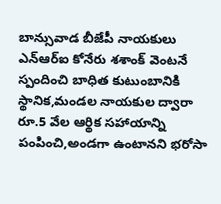బాన్సువాడ బీజేపీ నాయకులు ఎన్ఆర్ఐ కోనేరు శశాంక్ వెంటనే స్పందించి బాధిత కుటుంబానికి స్థానిక,మండల నాయకుల ద్వారా రూ.5 వేల ఆర్థిక సహాయాన్ని పంపించి,అండగా ఉంటానని భరోసా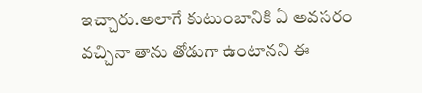ఇచ్చారు.అలాగే కుటుంబానికి ఏ అవసరం వచ్చినా తాను తోడుగా ఉంటానని ఈ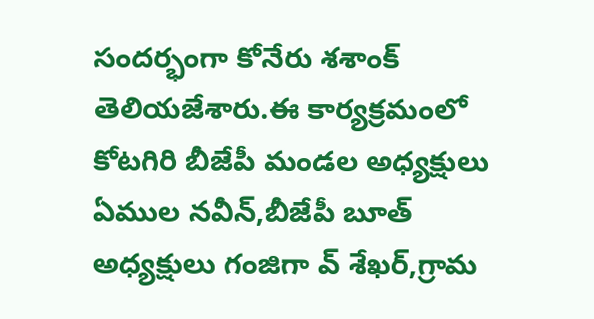సందర్భంగా కోనేరు శశాంక్ తెలియజేశారు.ఈ కార్యక్రమంలో కోటగిరి బీజేపీ మండల అధ్యక్షులు ఏముల నవీన్,బీజేపీ బూత్ అధ్యక్షులు గంజిగా వ్ శేఖర్,గ్రామ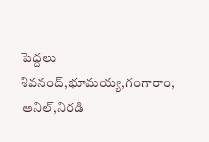పెద్దలు శివనంద్,భూమయ్య,గంగారాం, అనిల్,నిరడి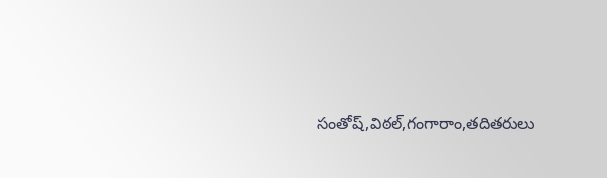సంతోష్,విఠల్,గంగారాం,తదితరులు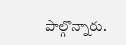పాల్గొన్నారు.